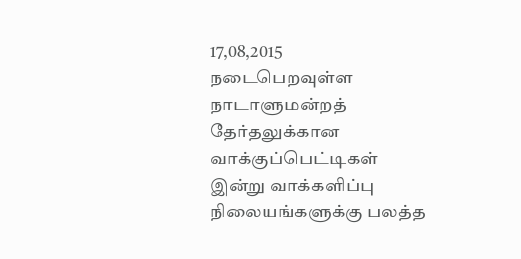17,08,2015 நடைபெறவுள்ள நாடாளுமன்றத் தேர்தலுக்கான வாக்குப்பெட்டிகள் இன்று வாக்களிப்பு நிலையங்களுக்கு பலத்த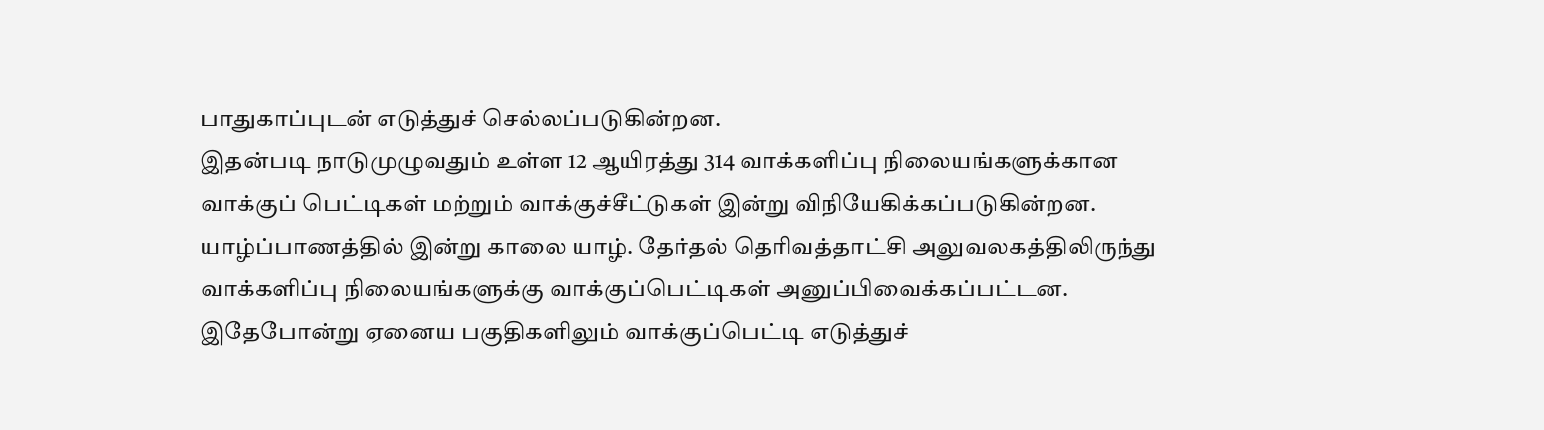பாதுகாப்புடன் எடுத்துச் செல்லப்படுகின்றன.
இதன்படி நாடுமுழுவதும் உள்ள 12 ஆயிரத்து 314 வாக்களிப்பு நிலையங்களுக்கான வாக்குப் பெட்டிகள் மற்றும் வாக்குச்சீட்டுகள் இன்று விநியேகிக்கப்படுகின்றன.
யாழ்ப்பாணத்தில் இன்று காலை யாழ். தேர்தல் தெரிவத்தாட்சி அலுவலகத்திலிருந்து வாக்களிப்பு நிலையங்களுக்கு வாக்குப்பெட்டிகள் அனுப்பிவைக்கப்பட்டன.
இதேபோன்று ஏனைய பகுதிகளிலும் வாக்குப்பெட்டி எடுத்துச்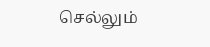செல்லும்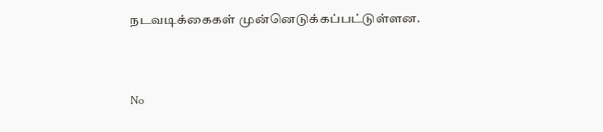நடவடிக்கைகள் முன்னெடுக்கப்பட்டுள்ளன.


No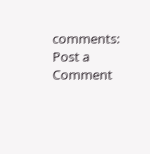comments:
Post a Comment